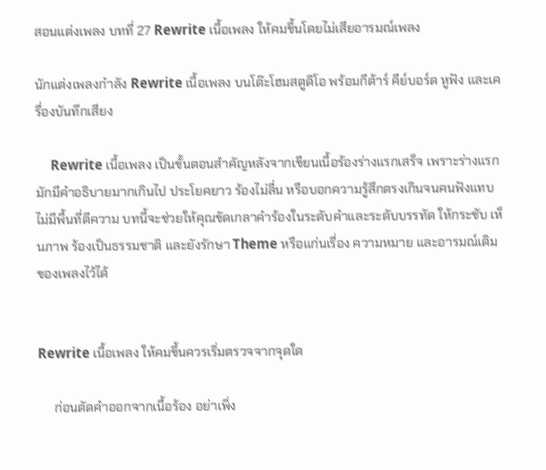สอนแต่งเพลง บทที่ 27 Rewrite เนื้อเพลง ให้คมขึ้นโดยไม่เสียอารมณ์เพลง

นักแต่งเพลงกำลัง Rewrite เนื้อเพลง บนโต๊ะโฮมสตูดิโอ พร้อมกีต้าร์ คีย์บอร์ด หูฟัง และเครื่องบันทึกเสียง

     Rewrite เนื้อเพลง เป็นขั้นตอนสำคัญหลังจากเขียนเนื้อร้องร่างแรกเสร็จ เพราะร่างแรกมักมีคำอธิบายมากเกินไป ประโยคยาว ร้องไม่ลื่น หรือบอกความรู้สึกตรงเกินจนคนฟังแทบไม่มีพื้นที่ตีความ บทนี้จะช่วยให้คุณขัดเกลาคำร้องในระดับคำและระดับบรรทัด ให้กระชับ เห็นภาพ ร้องเป็นธรรมชาติ และยังรักษา Theme หรือแก่นเรื่อง ความหมาย และอารมณ์เดิมของเพลงไว้ได้


Rewrite เนื้อเพลง ให้คมขึ้นควรเริ่มตรวจจากจุดใด

     ก่อนตัดคำออกจากเนื้อร้อง อย่าเพิ่ง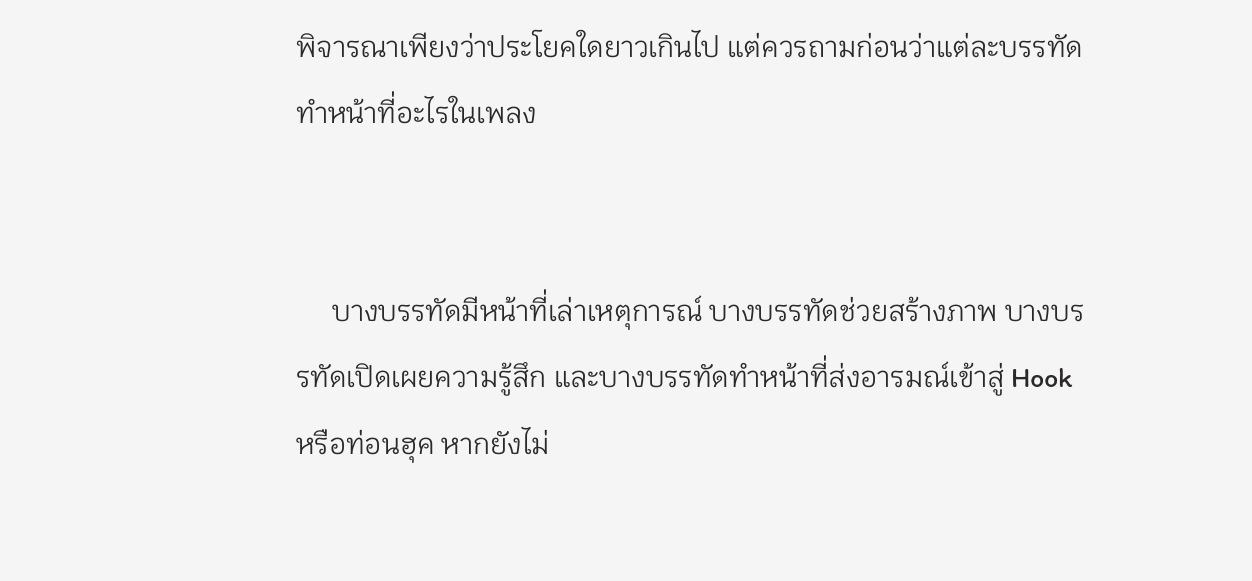พิจารณาเพียงว่าประโยคใดยาวเกินไป แต่ควรถามก่อนว่าแต่ละบรรทัดทำหน้าที่อะไรในเพลง


     บางบรรทัดมีหน้าที่เล่าเหตุการณ์ บางบรรทัดช่วยสร้างภาพ บางบรรทัดเปิดเผยความรู้สึก และบางบรรทัดทำหน้าที่ส่งอารมณ์เข้าสู่ Hook หรือท่อนฮุค หากยังไม่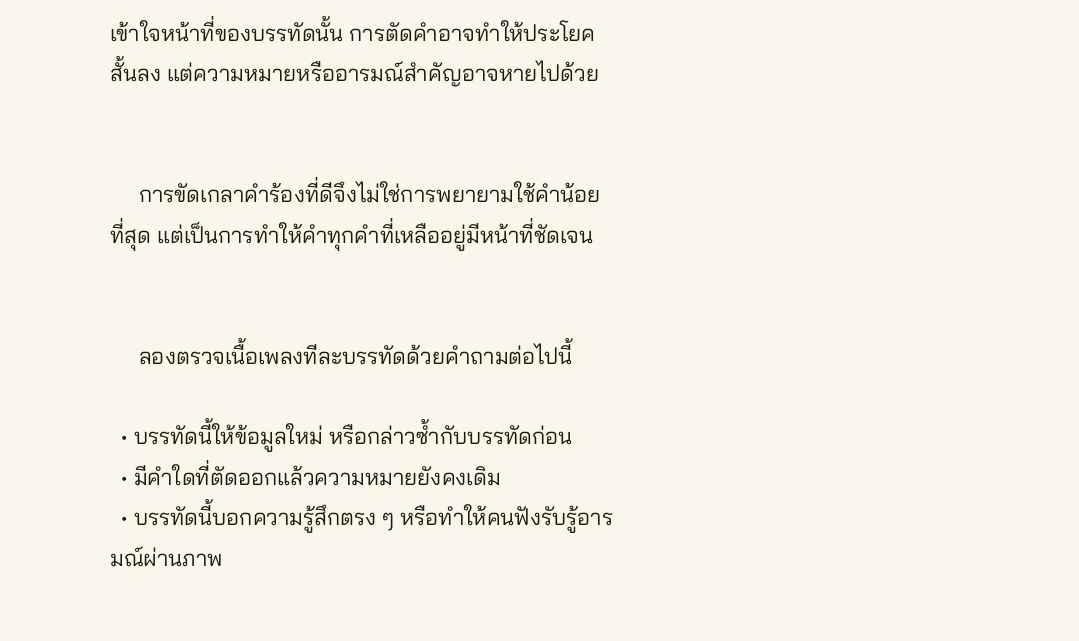เข้าใจหน้าที่ของบรรทัดนั้น การตัดคำอาจทำให้ประโยคสั้นลง แต่ความหมายหรืออารมณ์สำคัญอาจหายไปด้วย


     การขัดเกลาคำร้องที่ดีจึงไม่ใช่การพยายามใช้คำน้อยที่สุด แต่เป็นการทำให้คำทุกคำที่เหลืออยู่มีหน้าที่ชัดเจน


     ลองตรวจเนื้อเพลงทีละบรรทัดด้วยคำถามต่อไปนี้

  • บรรทัดนี้ให้ข้อมูลใหม่ หรือกล่าวซ้ำกับบรรทัดก่อน
  • มีคำใดที่ตัดออกแล้วความหมายยังคงเดิม
  • บรรทัดนี้บอกความรู้สึกตรง ๆ หรือทำให้คนฟังรับรู้อารมณ์ผ่านภาพ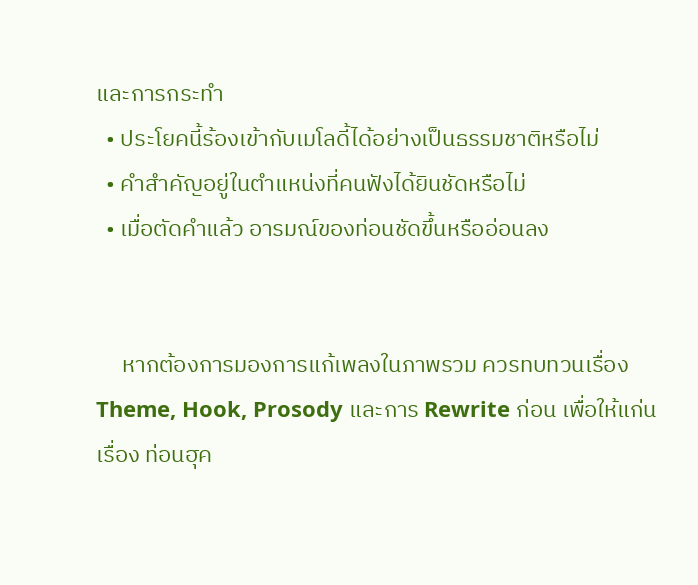และการกระทำ
  • ประโยคนี้ร้องเข้ากับเมโลดี้ได้อย่างเป็นธรรมชาติหรือไม่
  • คำสำคัญอยู่ในตำแหน่งที่คนฟังได้ยินชัดหรือไม่
  • เมื่อตัดคำแล้ว อารมณ์ของท่อนชัดขึ้นหรืออ่อนลง


     หากต้องการมองการแก้เพลงในภาพรวม ควรทบทวนเรื่อง Theme, Hook, Prosody และการ Rewrite ก่อน เพื่อให้แก่นเรื่อง ท่อนฮุค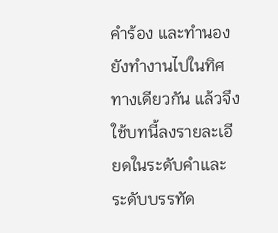คำร้อง และทำนองยังทำงานไปในทิศทางเดียวกัน แล้วจึงใช้บทนี้ลงรายละเอียดในระดับคำและระดับบรรทัด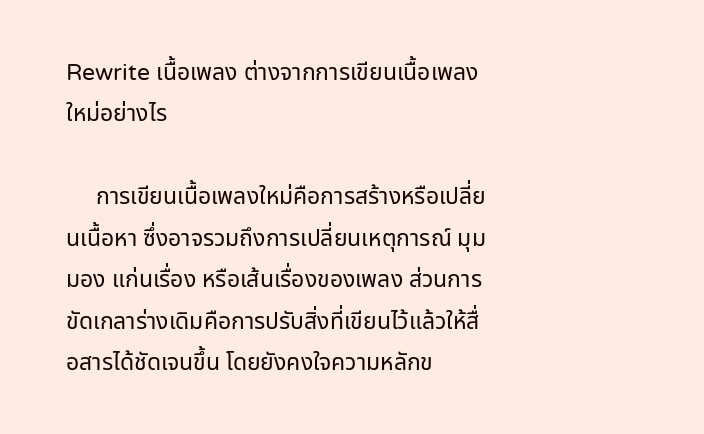Rewrite เนื้อเพลง ต่างจากการเขียนเนื้อเพลงใหม่อย่างไร

     การเขียนเนื้อเพลงใหม่คือการสร้างหรือเปลี่ยนเนื้อหา ซึ่งอาจรวมถึงการเปลี่ยนเหตุการณ์ มุมมอง แก่นเรื่อง หรือเส้นเรื่องของเพลง ส่วนการขัดเกลาร่างเดิมคือการปรับสิ่งที่เขียนไว้แล้วให้สื่อสารได้ชัดเจนขึ้น โดยยังคงใจความหลักข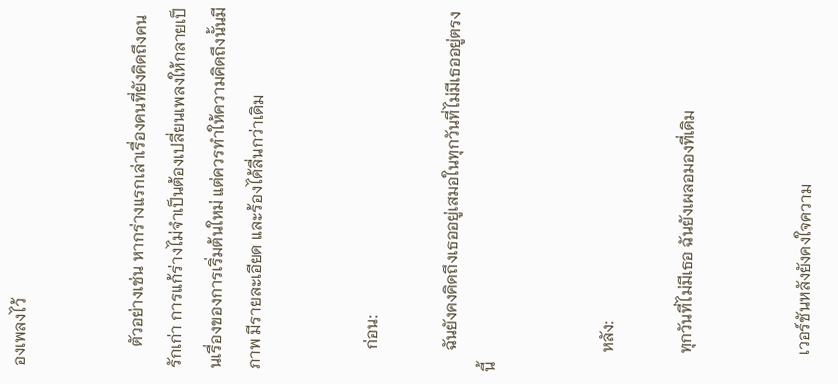องเพลงไว้


     ตัวอย่างเช่น หากร่างแรกเล่าเรื่องคนที่ยังคิดถึงคนรักเก่า การแก้ร่างไม่จำเป็นต้องเปลี่ยนเพลงให้กลายเป็นเรื่องของการเริ่มต้นใหม่ แต่ควรทำให้ความคิดถึงนั้นมีภาพ มีรายละเอียด และร้องได้ลื่นกว่าเดิม


     ก่อน:

     ฉันยังคงคิดถึงเธออยู่เสมอในทุกวันที่ไม่มีเธออยู่ตรงนี้


     หลัง:

     ทุกวันที่ไม่มีเธอ ฉันยังเผลอมองที่เดิม


     เวอร์ชันหลังยังคงใจความ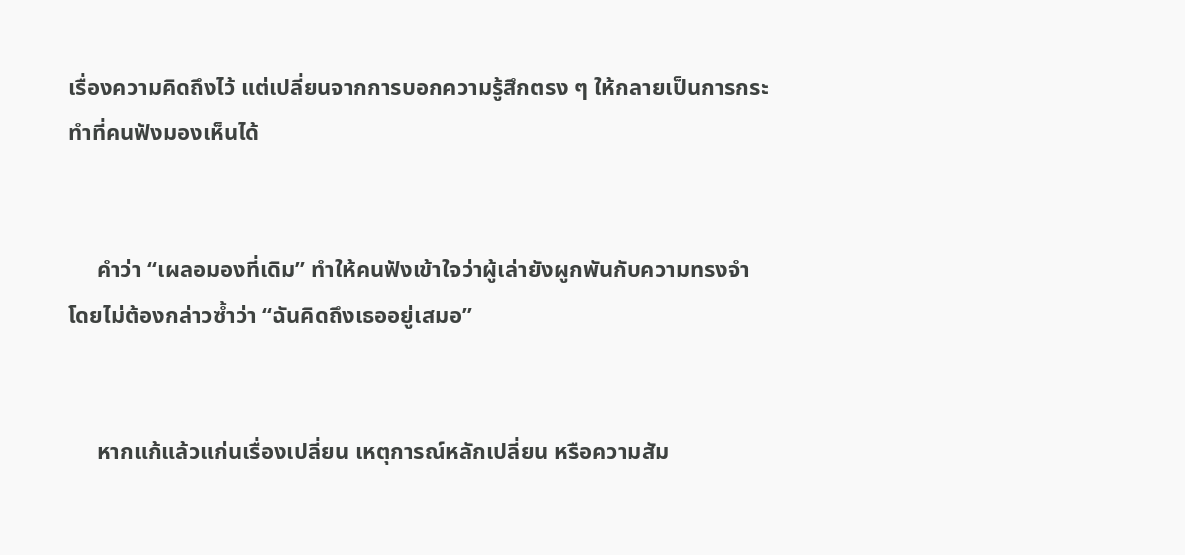เรื่องความคิดถึงไว้ แต่เปลี่ยนจากการบอกความรู้สึกตรง ๆ ให้กลายเป็นการกระทำที่คนฟังมองเห็นได้


     คำว่า “เผลอมองที่เดิม” ทำให้คนฟังเข้าใจว่าผู้เล่ายังผูกพันกับความทรงจำ โดยไม่ต้องกล่าวซ้ำว่า “ฉันคิดถึงเธออยู่เสมอ”


     หากแก้แล้วแก่นเรื่องเปลี่ยน เหตุการณ์หลักเปลี่ยน หรือความสัม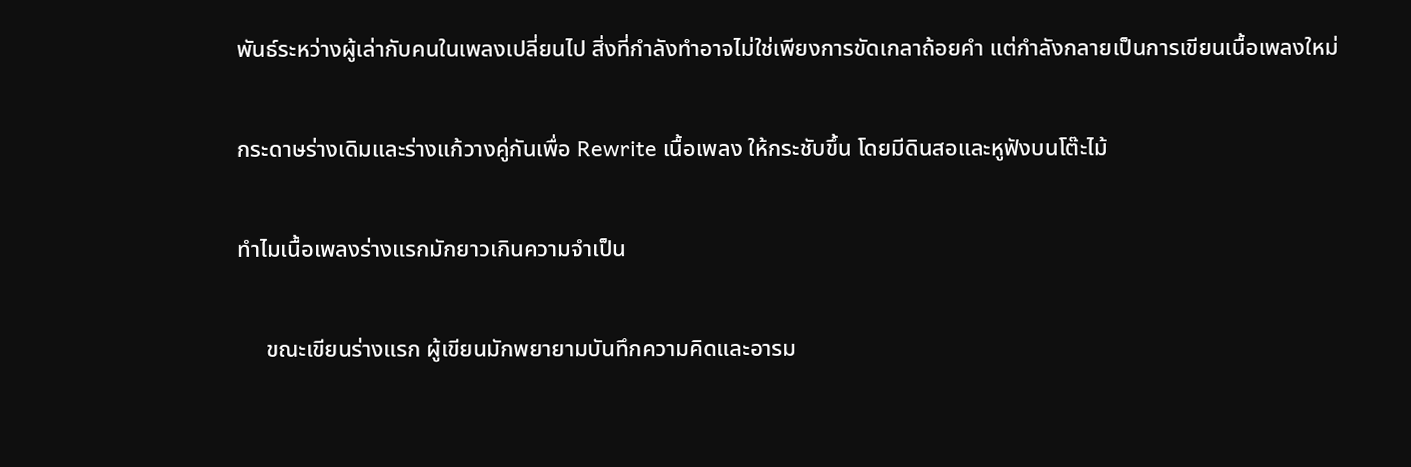พันธ์ระหว่างผู้เล่ากับคนในเพลงเปลี่ยนไป สิ่งที่กำลังทำอาจไม่ใช่เพียงการขัดเกลาถ้อยคำ แต่กำลังกลายเป็นการเขียนเนื้อเพลงใหม่

กระดาษร่างเดิมและร่างแก้วางคู่กันเพื่อ Rewrite เนื้อเพลง ให้กระชับขึ้น โดยมีดินสอและหูฟังบนโต๊ะไม้

ทำไมเนื้อเพลงร่างแรกมักยาวเกินความจำเป็น

     ขณะเขียนร่างแรก ผู้เขียนมักพยายามบันทึกความคิดและอารม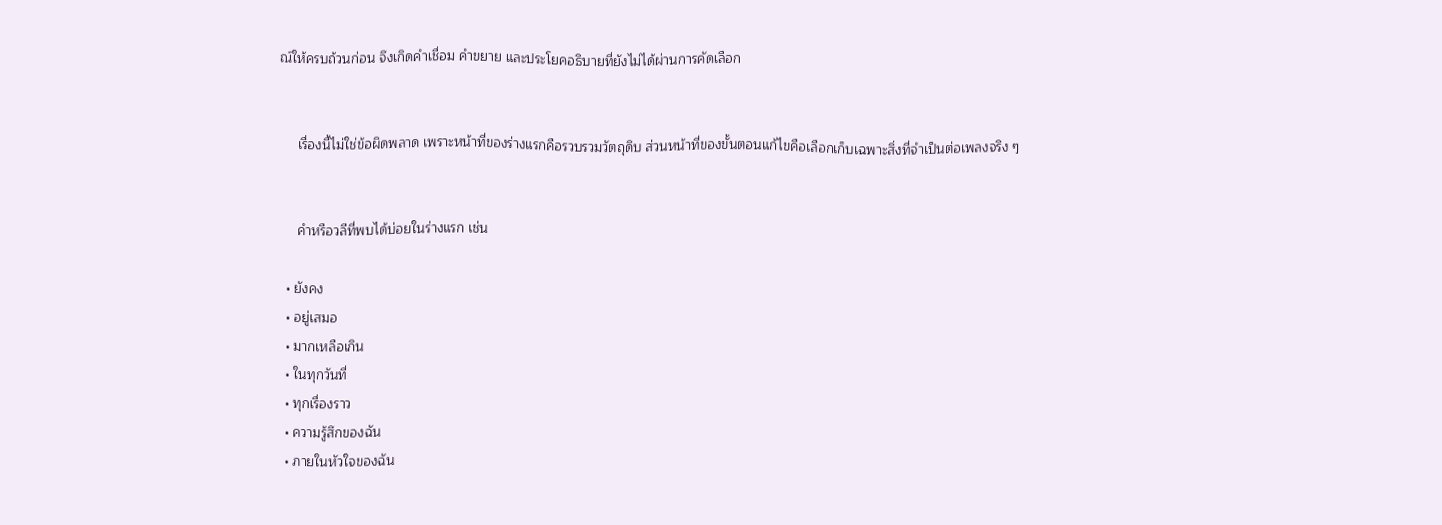ณ์ให้ครบถ้วนก่อน จึงเกิดคำเชื่อม คำขยาย และประโยคอธิบายที่ยังไม่ได้ผ่านการคัดเลือก


     เรื่องนี้ไม่ใช่ข้อผิดพลาด เพราะหน้าที่ของร่างแรกคือรวบรวมวัตถุดิบ ส่วนหน้าที่ของขั้นตอนแก้ไขคือเลือกเก็บเฉพาะสิ่งที่จำเป็นต่อเพลงจริง ๆ


     คำหรือวลีที่พบได้บ่อยในร่างแรก เช่น

  • ยังคง
  • อยู่เสมอ
  • มากเหลือเกิน
  • ในทุกวันที่
  • ทุกเรื่องราว
  • ความรู้สึกของฉัน
  • ภายในหัวใจของฉัน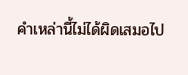คำเหล่านี้ไม่ได้ผิดเสมอไป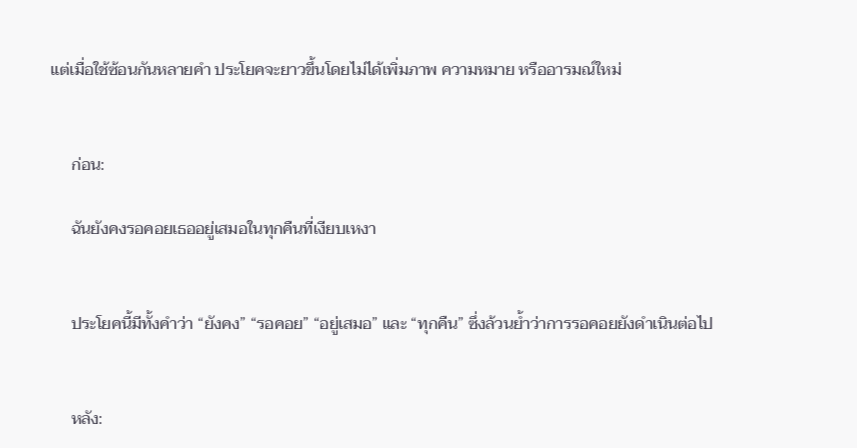แต่เมื่อใช้ซ้อนกันหลายคำ ประโยคจะยาวขึ้นโดยไม่ได้เพิ่มภาพ ความหมาย หรืออารมณ์ใหม่


     ก่อน:

     ฉันยังคงรอคอยเธออยู่เสมอในทุกคืนที่เงียบเหงา


     ประโยคนี้มีทั้งคำว่า “ยังคง” “รอคอย” “อยู่เสมอ” และ “ทุกคืน” ซึ่งล้วนย้ำว่าการรอคอยยังดำเนินต่อไป


     หลัง: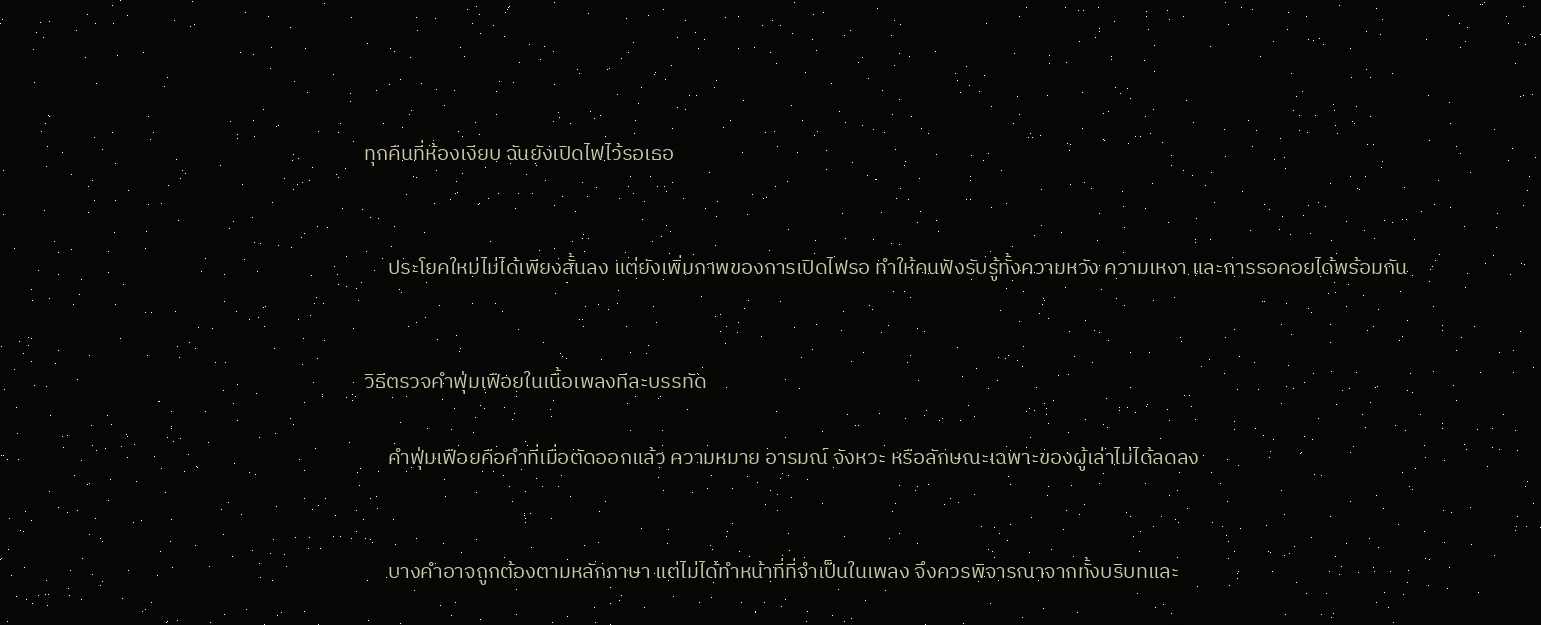ทุกคืนที่ห้องเงียบ ฉันยังเปิดไฟไว้รอเธอ


     ประโยคใหม่ไม่ได้เพียงสั้นลง แต่ยังเพิ่มภาพของการเปิดไฟรอ ทำให้คนฟังรับรู้ทั้งความหวัง ความเหงา และการรอคอยได้พร้อมกัน


วิธีตรวจคำฟุ่มเฟือยในเนื้อเพลงทีละบรรทัด

     คำฟุ่มเฟือยคือคำที่เมื่อตัดออกแล้ว ความหมาย อารมณ์ จังหวะ หรือลักษณะเฉพาะของผู้เล่าไม่ได้ลดลง


     บางคำอาจถูกต้องตามหลักภาษา แต่ไม่ได้ทำหน้าที่ที่จำเป็นในเพลง จึงควรพิจารณาจากทั้งบริบทและ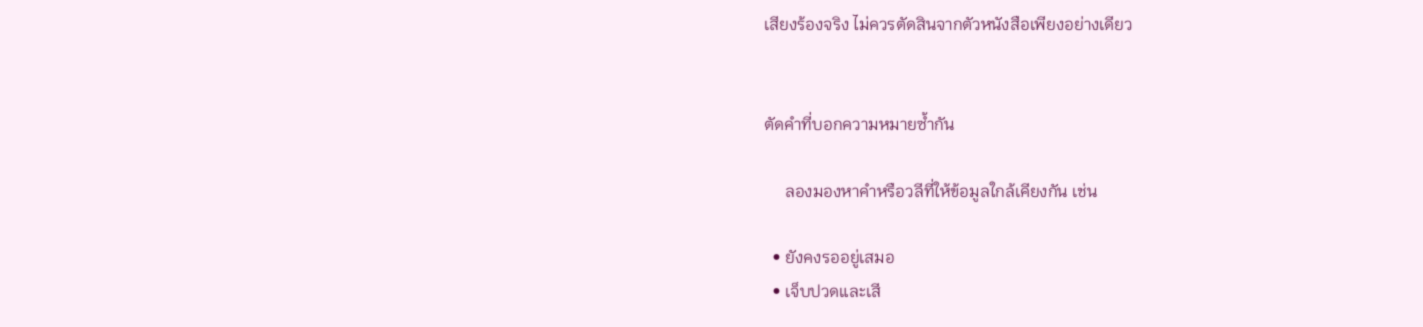เสียงร้องจริง ไม่ควรตัดสินจากตัวหนังสือเพียงอย่างเดียว


ตัดคำที่บอกความหมายซ้ำกัน

     ลองมองหาคำหรือวลีที่ให้ข้อมูลใกล้เคียงกัน เช่น

  • ยังคงรออยู่เสมอ
  • เจ็บปวดและเสี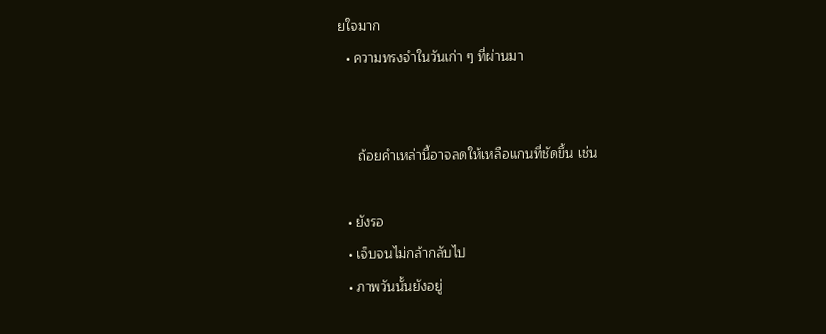ยใจมาก
  • ความทรงจำในวันเก่า ๆ ที่ผ่านมา


     ถ้อยคำเหล่านี้อาจลดให้เหลือแกนที่ชัดขึ้น เช่น

  • ยังรอ
  • เจ็บจนไม่กล้ากลับไป
  • ภาพวันนั้นยังอยู่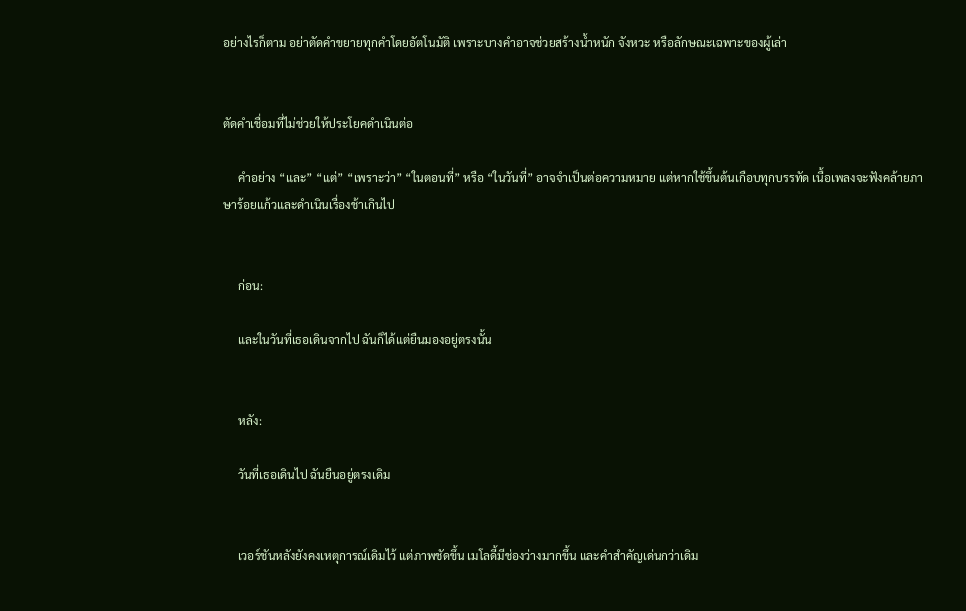อย่างไรก็ตาม อย่าตัดคำขยายทุกคำโดยอัตโนมัติ เพราะบางคำอาจช่วยสร้างน้ำหนัก จังหวะ หรือลักษณะเฉพาะของผู้เล่า


ตัดคำเชื่อมที่ไม่ช่วยให้ประโยคดำเนินต่อ

     คำอย่าง “และ” “แต่” “เพราะว่า” “ในตอนที่” หรือ “ในวันที่” อาจจำเป็นต่อความหมาย แต่หากใช้ขึ้นต้นเกือบทุกบรรทัด เนื้อเพลงจะฟังคล้ายภาษาร้อยแก้วและดำเนินเรื่องช้าเกินไป


     ก่อน:

     และในวันที่เธอเดินจากไป ฉันก็ได้แต่ยืนมองอยู่ตรงนั้น


     หลัง:

     วันที่เธอเดินไป ฉันยืนอยู่ตรงเดิม


     เวอร์ชันหลังยังคงเหตุการณ์เดิมไว้ แต่ภาพชัดขึ้น เมโลดี้มีช่องว่างมากขึ้น และคำสำคัญเด่นกว่าเดิม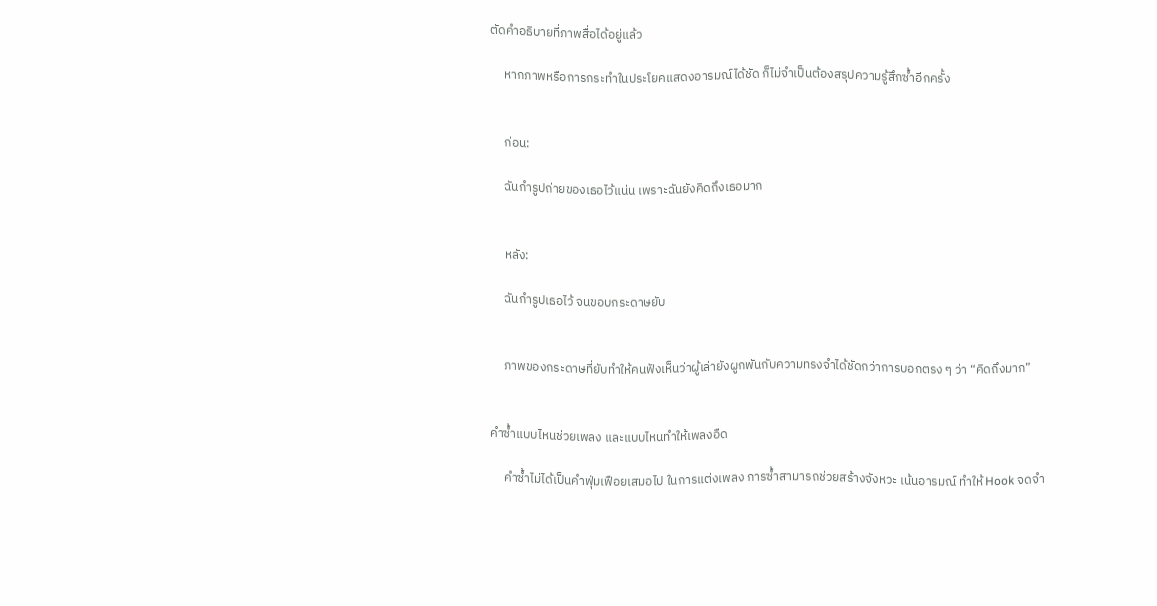ตัดคำอธิบายที่ภาพสื่อได้อยู่แล้ว

     หากภาพหรือการกระทำในประโยคแสดงอารมณ์ได้ชัด ก็ไม่จำเป็นต้องสรุปความรู้สึกซ้ำอีกครั้ง


     ก่อน:

     ฉันกำรูปถ่ายของเธอไว้แน่น เพราะฉันยังคิดถึงเธอมาก


     หลัง:

     ฉันกำรูปเธอไว้ จนขอบกระดาษยับ


     ภาพของกระดาษที่ยับทำให้คนฟังเห็นว่าผู้เล่ายังผูกพันกับความทรงจำได้ชัดกว่าการบอกตรง ๆ ว่า “คิดถึงมาก”


คำซ้ำแบบไหนช่วยเพลง และแบบไหนทำให้เพลงอืด

     คำซ้ำไม่ได้เป็นคำฟุ่มเฟือยเสมอไป ในการแต่งเพลง การซ้ำสามารถช่วยสร้างจังหวะ เน้นอารมณ์ ทำให้ Hook จดจำ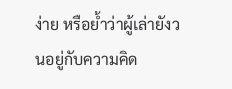ง่าย หรือย้ำว่าผู้เล่ายังวนอยู่กับความคิด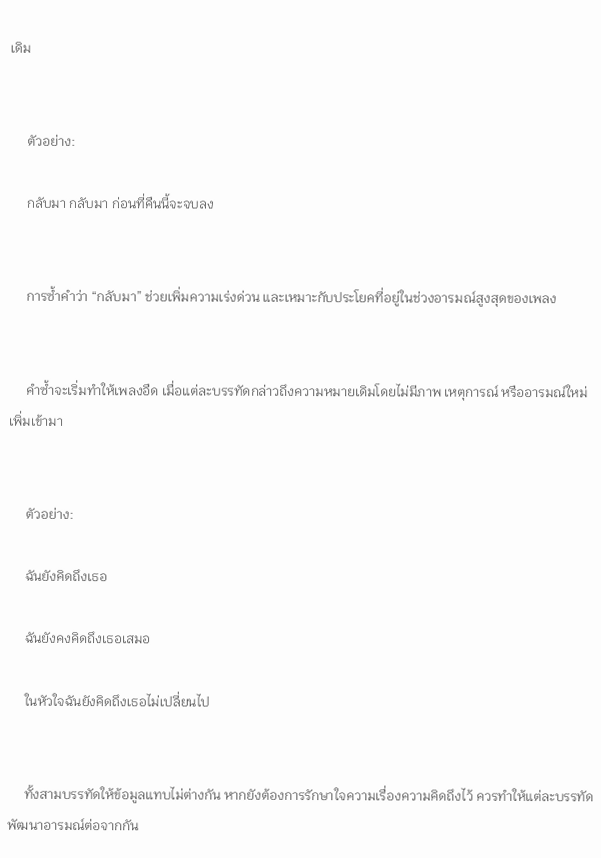เดิม


     ตัวอย่าง:

     กลับมา กลับมา ก่อนที่คืนนี้จะจบลง


     การซ้ำคำว่า “กลับมา” ช่วยเพิ่มความเร่งด่วน และเหมาะกับประโยคที่อยู่ในช่วงอารมณ์สูงสุดของเพลง


     คำซ้ำจะเริ่มทำให้เพลงอืด เมื่อแต่ละบรรทัดกล่าวถึงความหมายเดิมโดยไม่มีภาพ เหตุการณ์ หรืออารมณ์ใหม่เพิ่มเข้ามา


     ตัวอย่าง:

     ฉันยังคิดถึงเธอ

     ฉันยังคงคิดถึงเธอเสมอ

     ในหัวใจฉันยังคิดถึงเธอไม่เปลี่ยนไป


     ทั้งสามบรรทัดให้ข้อมูลแทบไม่ต่างกัน หากยังต้องการรักษาใจความเรื่องความคิดถึงไว้ ควรทำให้แต่ละบรรทัดพัฒนาอารมณ์ต่อจากกัน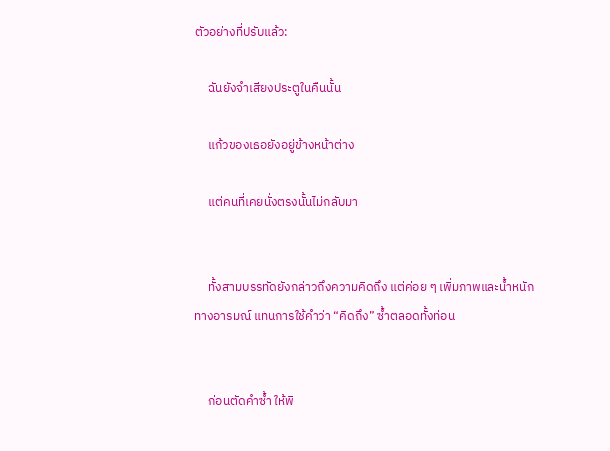ตัวอย่างที่ปรับแล้ว:

     ฉันยังจำเสียงประตูในคืนนั้น

     แก้วของเธอยังอยู่ข้างหน้าต่าง

     แต่คนที่เคยนั่งตรงนั้นไม่กลับมา


     ทั้งสามบรรทัดยังกล่าวถึงความคิดถึง แต่ค่อย ๆ เพิ่มภาพและน้ำหนักทางอารมณ์ แทนการใช้คำว่า “คิดถึง” ซ้ำตลอดทั้งท่อน


     ก่อนตัดคำซ้ำ ให้พิ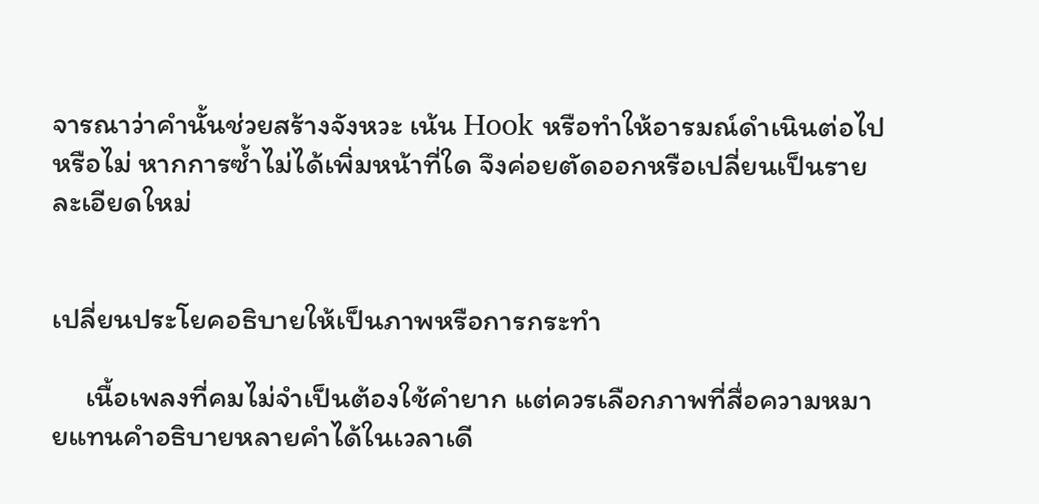จารณาว่าคำนั้นช่วยสร้างจังหวะ เน้น Hook หรือทำให้อารมณ์ดำเนินต่อไปหรือไม่ หากการซ้ำไม่ได้เพิ่มหน้าที่ใด จึงค่อยตัดออกหรือเปลี่ยนเป็นรายละเอียดใหม่


เปลี่ยนประโยคอธิบายให้เป็นภาพหรือการกระทำ

     เนื้อเพลงที่คมไม่จำเป็นต้องใช้คำยาก แต่ควรเลือกภาพที่สื่อความหมายแทนคำอธิบายหลายคำได้ในเวลาเดี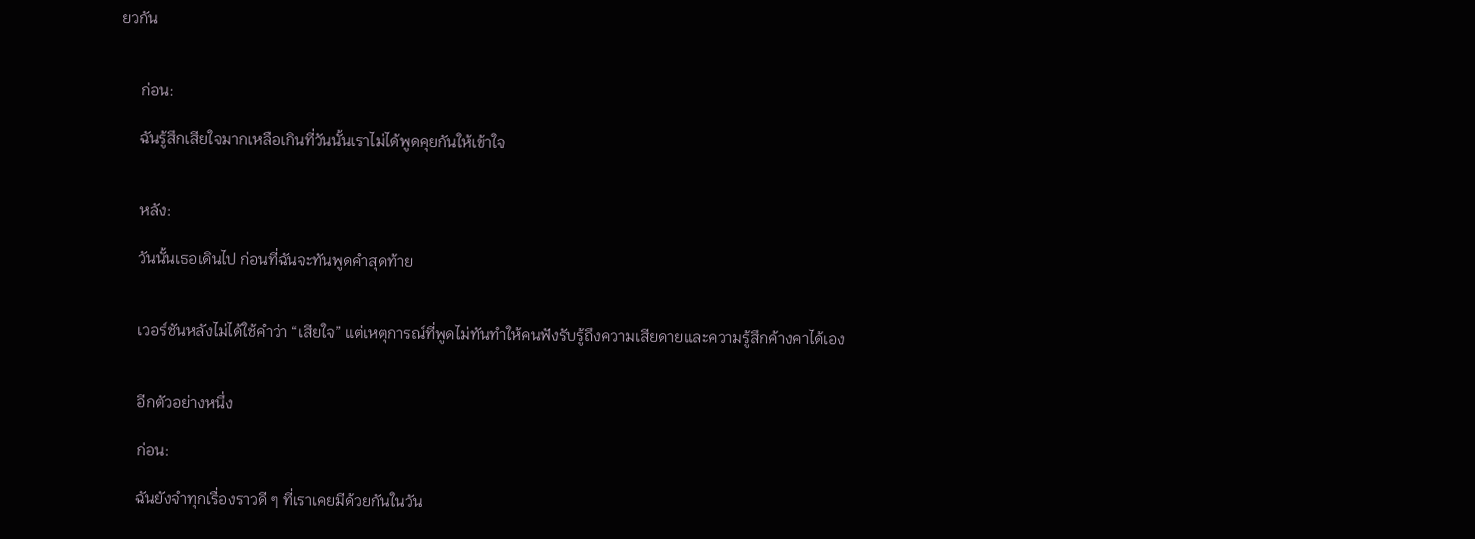ยวกัน


     ก่อน:

     ฉันรู้สึกเสียใจมากเหลือเกินที่วันนั้นเราไม่ได้พูดคุยกันให้เข้าใจ


     หลัง:

     วันนั้นเธอเดินไป ก่อนที่ฉันจะทันพูดคำสุดท้าย


     เวอร์ชันหลังไม่ได้ใช้คำว่า “เสียใจ” แต่เหตุการณ์ที่พูดไม่ทันทำให้คนฟังรับรู้ถึงความเสียดายและความรู้สึกค้างคาได้เอง


     อีกตัวอย่างหนึ่ง

     ก่อน:

     ฉันยังจำทุกเรื่องราวดี ๆ ที่เราเคยมีด้วยกันในวัน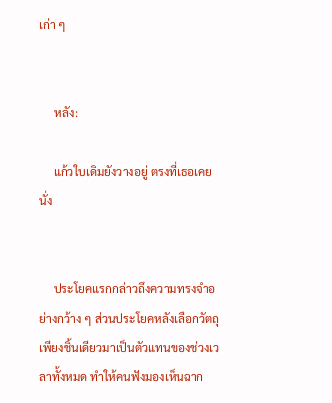เก่า ๆ


     หลัง:

     แก้วใบเดิมยังวางอยู่ ตรงที่เธอเคยนั่ง


     ประโยคแรกกล่าวถึงความทรงจำอย่างกว้าง ๆ ส่วนประโยคหลังเลือกวัตถุเพียงชิ้นเดียวมาเป็นตัวแทนของช่วงเวลาทั้งหมด ทำให้คนฟังมองเห็นฉาก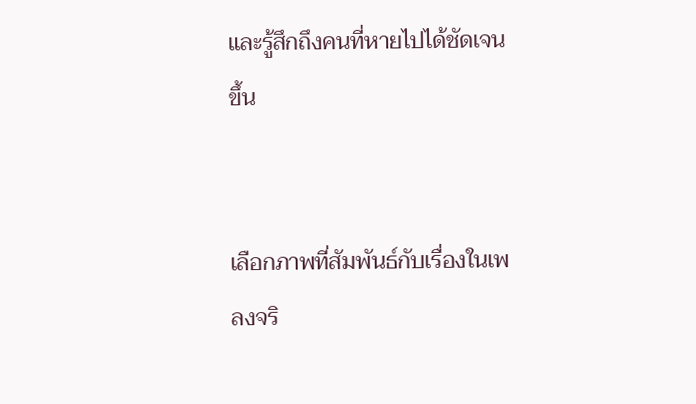และรู้สึกถึงคนที่หายไปได้ชัดเจนขึ้น


เลือกภาพที่สัมพันธ์กับเรื่องในเพลงจริ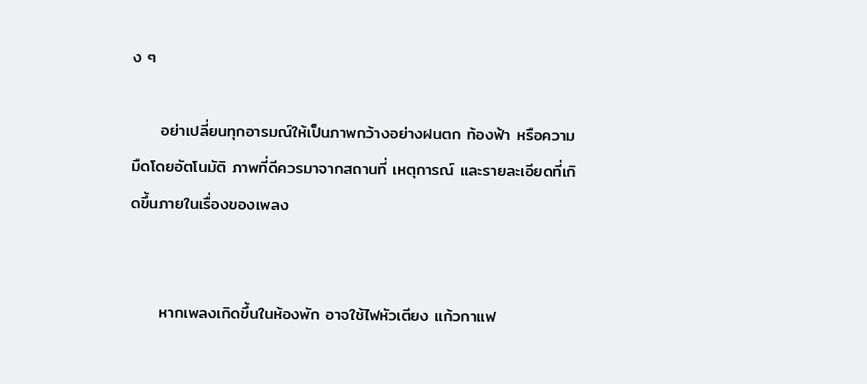ง ๆ

     อย่าเปลี่ยนทุกอารมณ์ให้เป็นภาพกว้างอย่างฝนตก ท้องฟ้า หรือความมืดโดยอัตโนมัติ ภาพที่ดีควรมาจากสถานที่ เหตุการณ์ และรายละเอียดที่เกิดขึ้นภายในเรื่องของเพลง


     หากเพลงเกิดขึ้นในห้องพัก อาจใช้ไฟหัวเตียง แก้วกาแฟ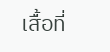เสื้อที่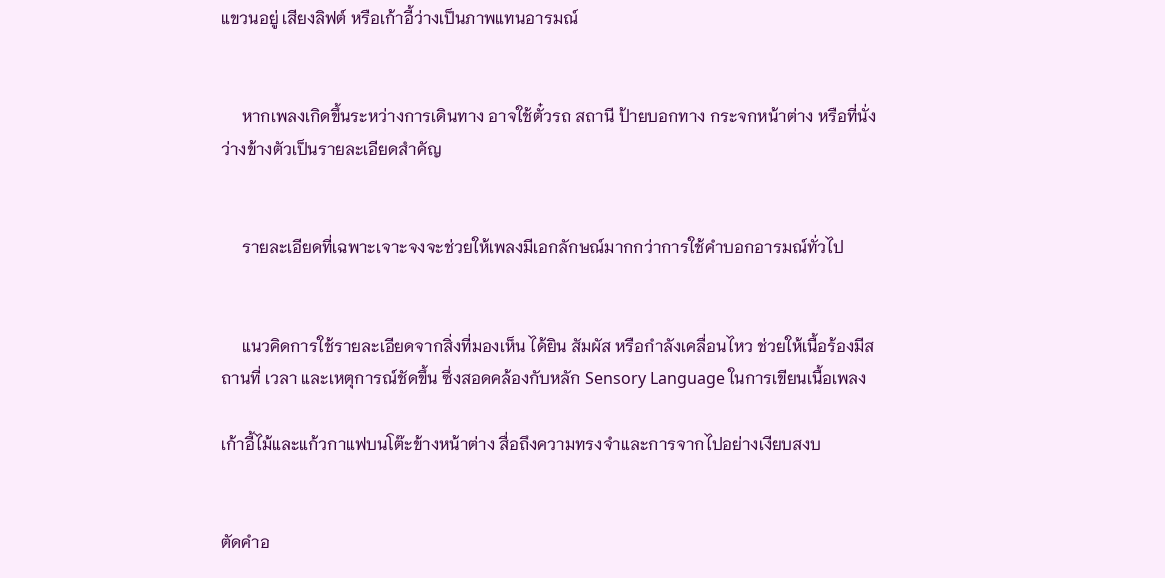แขวนอยู่ เสียงลิฟต์ หรือเก้าอี้ว่างเป็นภาพแทนอารมณ์


     หากเพลงเกิดขึ้นระหว่างการเดินทาง อาจใช้ตั๋วรถ สถานี ป้ายบอกทาง กระจกหน้าต่าง หรือที่นั่งว่างข้างตัวเป็นรายละเอียดสำคัญ


     รายละเอียดที่เฉพาะเจาะจงจะช่วยให้เพลงมีเอกลักษณ์มากกว่าการใช้คำบอกอารมณ์ทั่วไป


     แนวคิดการใช้รายละเอียดจากสิ่งที่มองเห็น ได้ยิน สัมผัส หรือกำลังเคลื่อนไหว ช่วยให้เนื้อร้องมีสถานที่ เวลา และเหตุการณ์ชัดขึ้น ซึ่งสอดคล้องกับหลัก Sensory Language ในการเขียนเนื้อเพลง

เก้าอี้ไม้และแก้วกาแฟบนโต๊ะข้างหน้าต่าง สื่อถึงความทรงจำและการจากไปอย่างเงียบสงบ


ตัดคำอ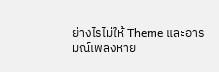ย่างไรไม่ให้ Theme และอารมณ์เพลงหาย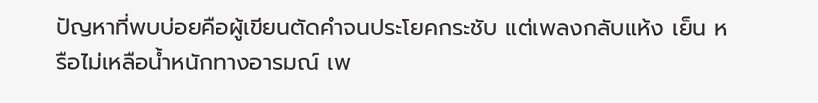ปัญหาที่พบบ่อยคือผู้เขียนตัดคำจนประโยคกระชับ แต่เพลงกลับแห้ง เย็น หรือไม่เหลือน้ำหนักทางอารมณ์ เพ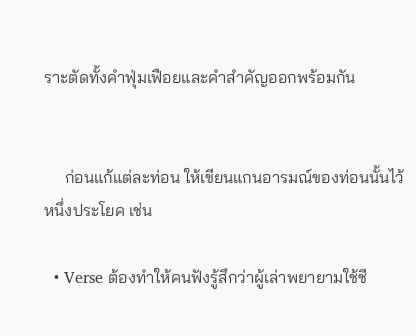ราะตัดทั้งคำฟุ่มเฟือยและคำสำคัญออกพร้อมกัน


     ก่อนแก้แต่ละท่อน ให้เขียนแกนอารมณ์ของท่อนนั้นไว้หนึ่งประโยค เช่น

  • Verse ต้องทำให้คนฟังรู้สึกว่าผู้เล่าพยายามใช้ชี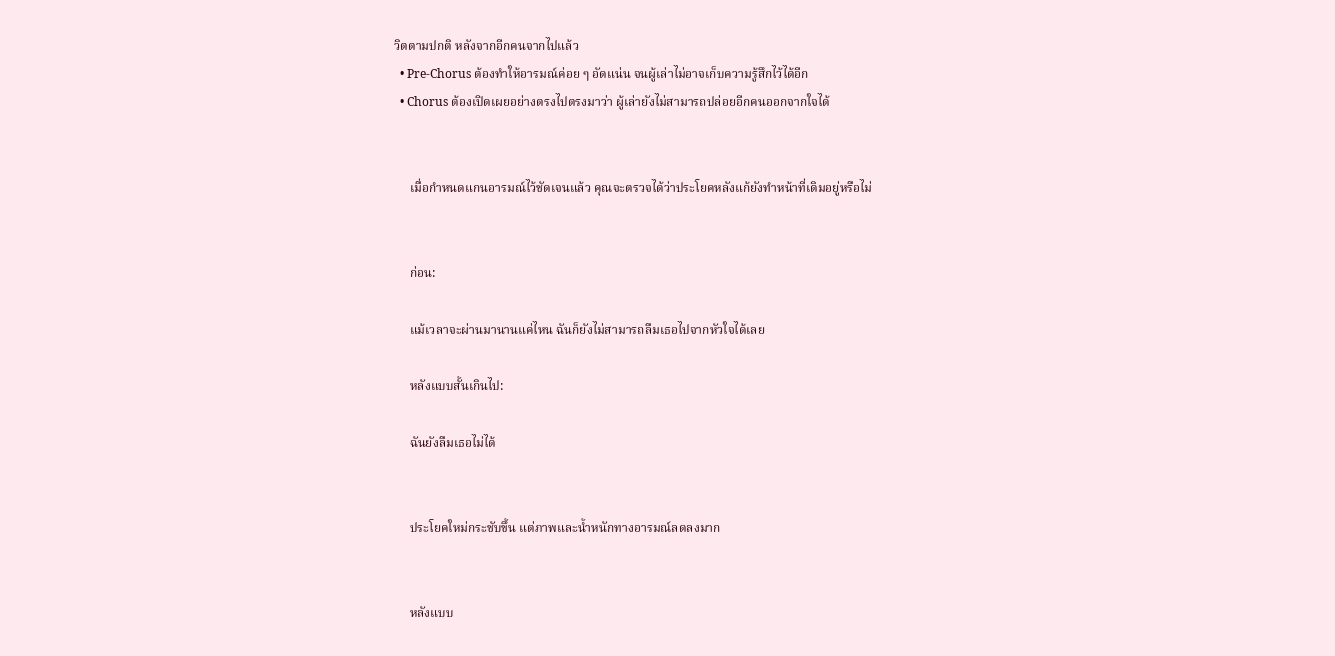วิตตามปกติ หลังจากอีกคนจากไปแล้ว
  • Pre-Chorus ต้องทำให้อารมณ์ค่อย ๆ อัดแน่น จนผู้เล่าไม่อาจเก็บความรู้สึกไว้ได้อีก
  • Chorus ต้องเปิดเผยอย่างตรงไปตรงมาว่า ผู้เล่ายังไม่สามารถปล่อยอีกคนออกจากใจได้


     เมื่อกำหนดแกนอารมณ์ไว้ชัดเจนแล้ว คุณจะตรวจได้ว่าประโยคหลังแก้ยังทำหน้าที่เดิมอยู่หรือไม่


     ก่อน:

     แม้เวลาจะผ่านมานานแค่ไหน ฉันก็ยังไม่สามารถลืมเธอไปจากหัวใจได้เลย

     หลังแบบสั้นเกินไป:

     ฉันยังลืมเธอไม่ได้


     ประโยคใหม่กระชับขึ้น แต่ภาพและน้ำหนักทางอารมณ์ลดลงมาก


     หลังแบบ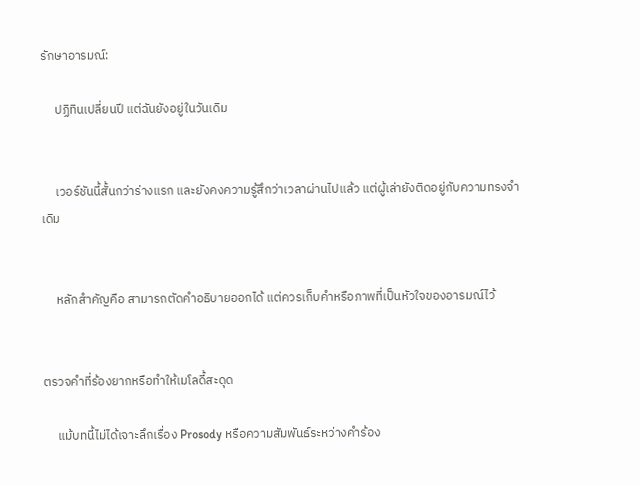รักษาอารมณ์:

     ปฏิทินเปลี่ยนปี แต่ฉันยังอยู่ในวันเดิม


     เวอร์ชันนี้สั้นกว่าร่างแรก และยังคงความรู้สึกว่าเวลาผ่านไปแล้ว แต่ผู้เล่ายังติดอยู่กับความทรงจำเดิม


     หลักสำคัญคือ สามารถตัดคำอธิบายออกได้ แต่ควรเก็บคำหรือภาพที่เป็นหัวใจของอารมณ์ไว้


ตรวจคำที่ร้องยากหรือทำให้เมโลดี้สะดุด

     แม้บทนี้ไม่ได้เจาะลึกเรื่อง Prosody หรือความสัมพันธ์ระหว่างคำร้อง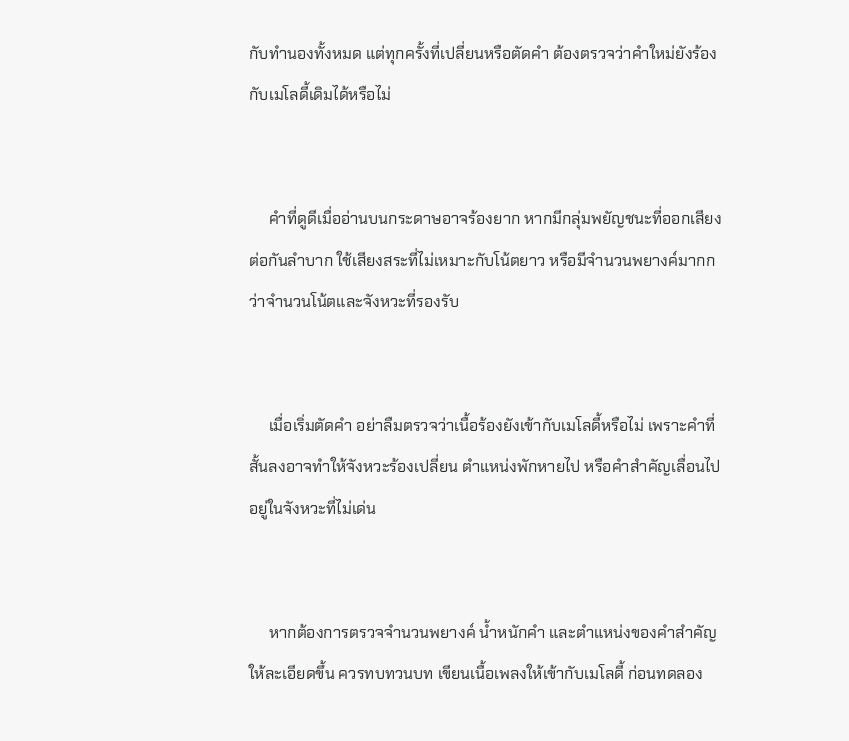กับทำนองทั้งหมด แต่ทุกครั้งที่เปลี่ยนหรือตัดคำ ต้องตรวจว่าคำใหม่ยังร้องกับเมโลดี้เดิมได้หรือไม่


     คำที่ดูดีเมื่ออ่านบนกระดาษอาจร้องยาก หากมีกลุ่มพยัญชนะที่ออกเสียงต่อกันลำบาก ใช้เสียงสระที่ไม่เหมาะกับโน้ตยาว หรือมีจำนวนพยางค์มากกว่าจำนวนโน้ตและจังหวะที่รองรับ


     เมื่อเริ่มตัดคำ อย่าลืมตรวจว่าเนื้อร้องยังเข้ากับเมโลดี้หรือไม่ เพราะคำที่สั้นลงอาจทำให้จังหวะร้องเปลี่ยน ตำแหน่งพักหายไป หรือคำสำคัญเลื่อนไปอยู่ในจังหวะที่ไม่เด่น


     หากต้องการตรวจจำนวนพยางค์ น้ำหนักคำ และตำแหน่งของคำสำคัญให้ละเอียดขึ้น ควรทบทวนบท เขียนเนื้อเพลงให้เข้ากับเมโลดี้ ก่อนทดลอง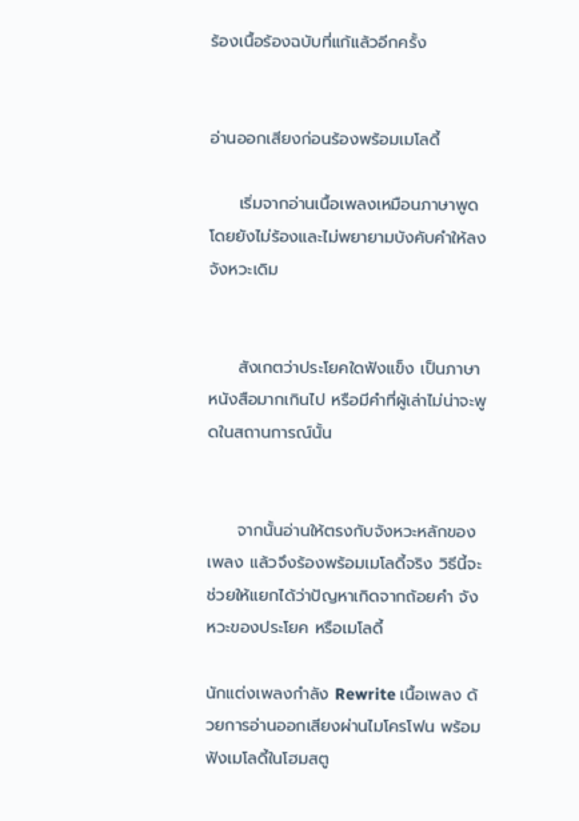ร้องเนื้อร้องฉบับที่แก้แล้วอีกครั้ง


อ่านออกเสียงก่อนร้องพร้อมเมโลดี้

     เริ่มจากอ่านเนื้อเพลงเหมือนภาษาพูด โดยยังไม่ร้องและไม่พยายามบังคับคำให้ลงจังหวะเดิม


     สังเกตว่าประโยคใดฟังแข็ง เป็นภาษาหนังสือมากเกินไป หรือมีคำที่ผู้เล่าไม่น่าจะพูดในสถานการณ์นั้น


     จากนั้นอ่านให้ตรงกับจังหวะหลักของเพลง แล้วจึงร้องพร้อมเมโลดี้จริง วิธีนี้จะช่วยให้แยกได้ว่าปัญหาเกิดจากถ้อยคำ จังหวะของประโยค หรือเมโลดี้

นักแต่งเพลงกำลัง Rewrite เนื้อเพลง ด้วยการอ่านออกเสียงผ่านไมโครโฟน พร้อมฟังเมโลดี้ในโฮมสตู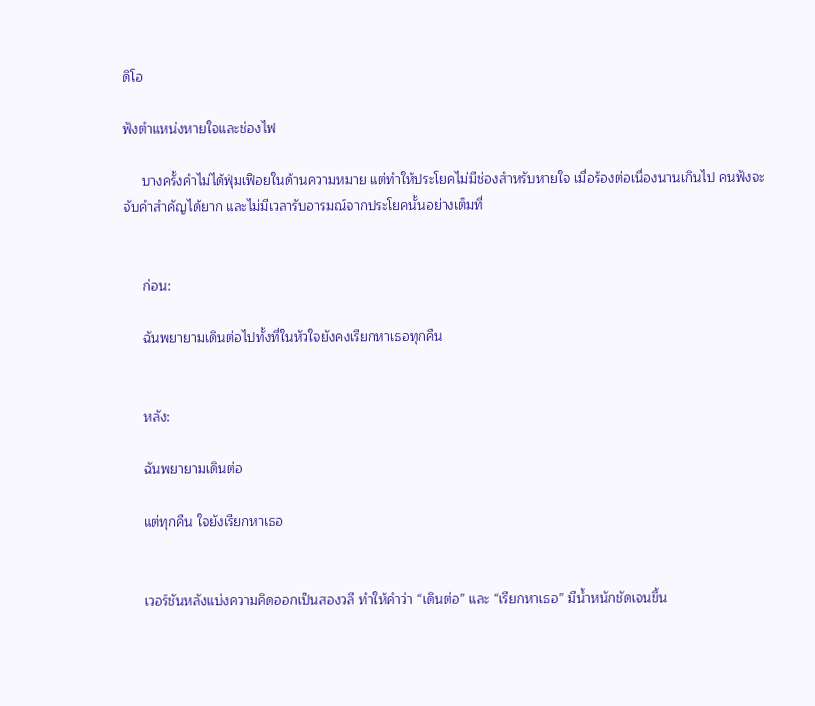ดิโอ

ฟังตำแหน่งหายใจและช่องไฟ

     บางครั้งคำไม่ได้ฟุ่มเฟือยในด้านความหมาย แต่ทำให้ประโยคไม่มีช่องสำหรับหายใจ เมื่อร้องต่อเนื่องนานเกินไป คนฟังจะจับคำสำคัญได้ยาก และไม่มีเวลารับอารมณ์จากประโยคนั้นอย่างเต็มที่


     ก่อน:

     ฉันพยายามเดินต่อไปทั้งที่ในหัวใจยังคงเรียกหาเธอทุกคืน


     หลัง:

     ฉันพยายามเดินต่อ

     แต่ทุกคืน ใจยังเรียกหาเธอ


     เวอร์ชันหลังแบ่งความคิดออกเป็นสองวลี ทำให้คำว่า “เดินต่อ” และ “เรียกหาเธอ” มีน้ำหนักชัดเจนขึ้น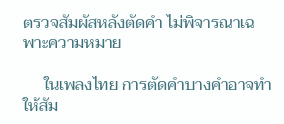ตรวจสัมผัสหลังตัดคำ ไม่พิจารณาเฉพาะความหมาย

     ในเพลงไทย การตัดคำบางคำอาจทำให้สัม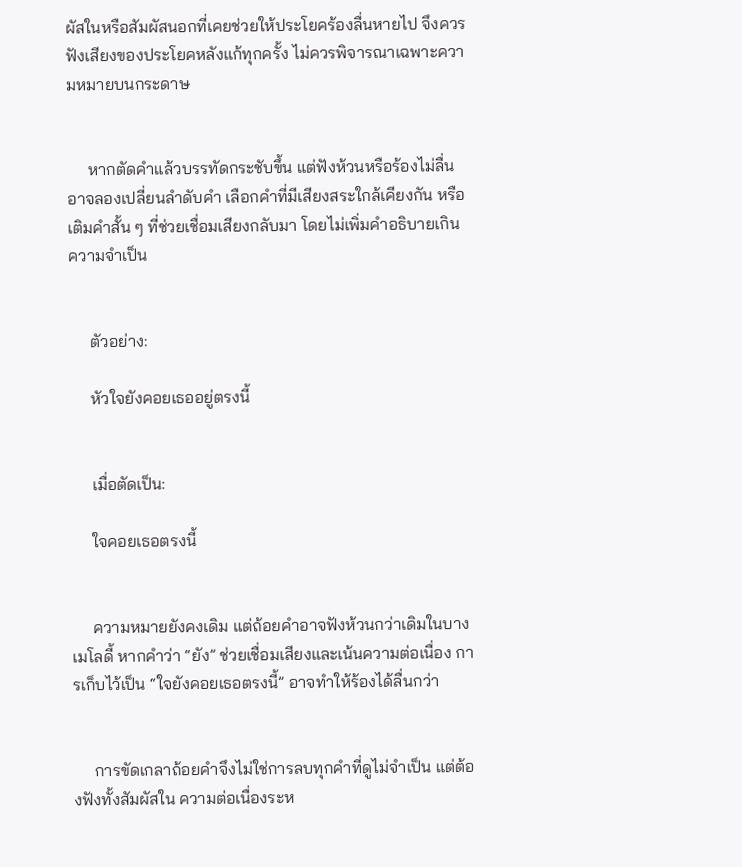ผัสในหรือสัมผัสนอกที่เคยช่วยให้ประโยคร้องลื่นหายไป จึงควรฟังเสียงของประโยคหลังแก้ทุกครั้ง ไม่ควรพิจารณาเฉพาะความหมายบนกระดาษ


     หากตัดคำแล้วบรรทัดกระชับขึ้น แต่ฟังห้วนหรือร้องไม่ลื่น อาจลองเปลี่ยนลำดับคำ เลือกคำที่มีเสียงสระใกล้เคียงกัน หรือเติมคำสั้น ๆ ที่ช่วยเชื่อมเสียงกลับมา โดยไม่เพิ่มคำอธิบายเกินความจำเป็น


     ตัวอย่าง:

     หัวใจยังคอยเธออยู่ตรงนี้


     เมื่อตัดเป็น:

     ใจคอยเธอตรงนี้


     ความหมายยังคงเดิม แต่ถ้อยคำอาจฟังห้วนกว่าเดิมในบางเมโลดี้ หากคำว่า “ยัง” ช่วยเชื่อมเสียงและเน้นความต่อเนื่อง การเก็บไว้เป็น “ใจยังคอยเธอตรงนี้” อาจทำให้ร้องได้ลื่นกว่า


     การขัดเกลาถ้อยคำจึงไม่ใช่การลบทุกคำที่ดูไม่จำเป็น แต่ต้องฟังทั้งสัมผัสใน ความต่อเนื่องระห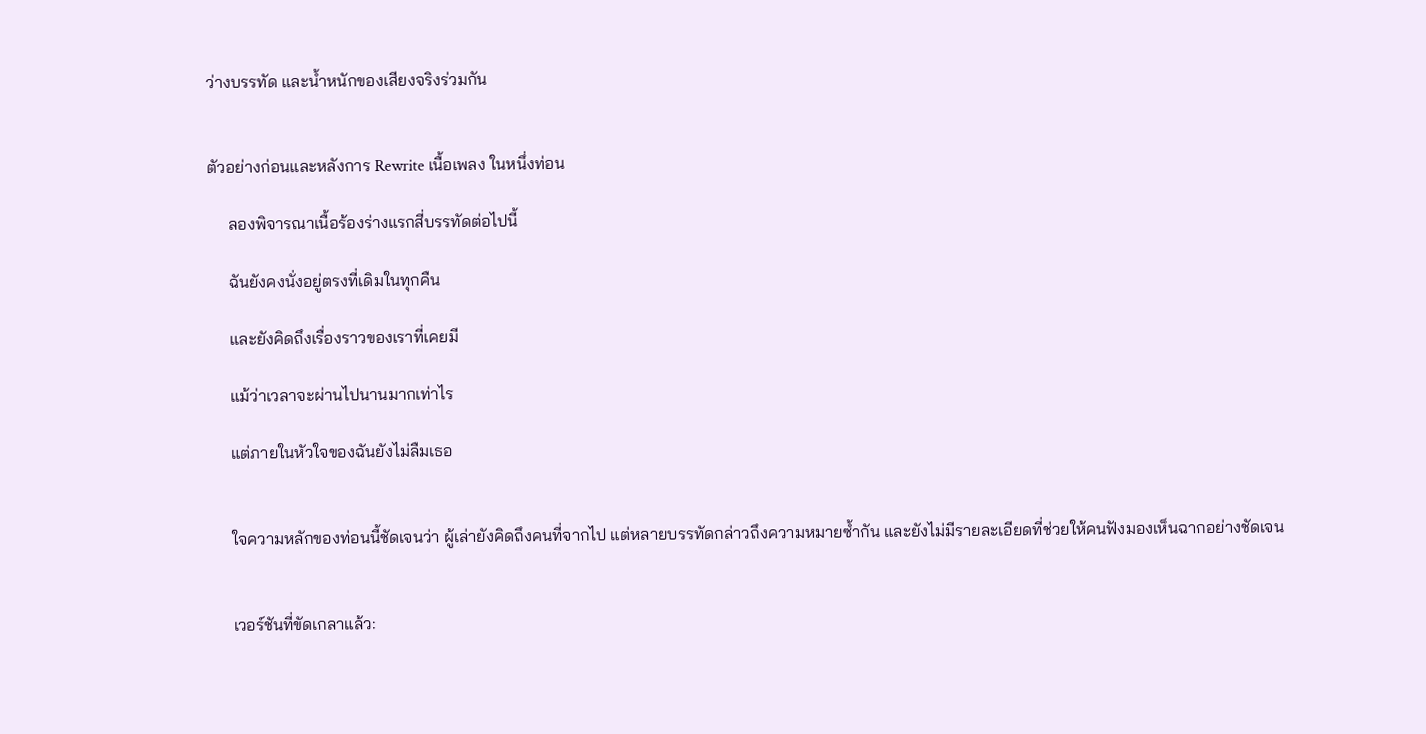ว่างบรรทัด และน้ำหนักของเสียงจริงร่วมกัน


ตัวอย่างก่อนและหลังการ Rewrite เนื้อเพลง ในหนึ่งท่อน

     ลองพิจารณาเนื้อร้องร่างแรกสี่บรรทัดต่อไปนี้

     ฉันยังคงนั่งอยู่ตรงที่เดิมในทุกคืน

     และยังคิดถึงเรื่องราวของเราที่เคยมี

     แม้ว่าเวลาจะผ่านไปนานมากเท่าไร

     แต่ภายในหัวใจของฉันยังไม่ลืมเธอ


     ใจความหลักของท่อนนี้ชัดเจนว่า ผู้เล่ายังคิดถึงคนที่จากไป แต่หลายบรรทัดกล่าวถึงความหมายซ้ำกัน และยังไม่มีรายละเอียดที่ช่วยให้คนฟังมองเห็นฉากอย่างชัดเจน


     เวอร์ชันที่ขัดเกลาแล้ว: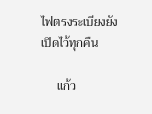ไฟตรงระเบียงยังเปิดไว้ทุกคืน

     แก้ว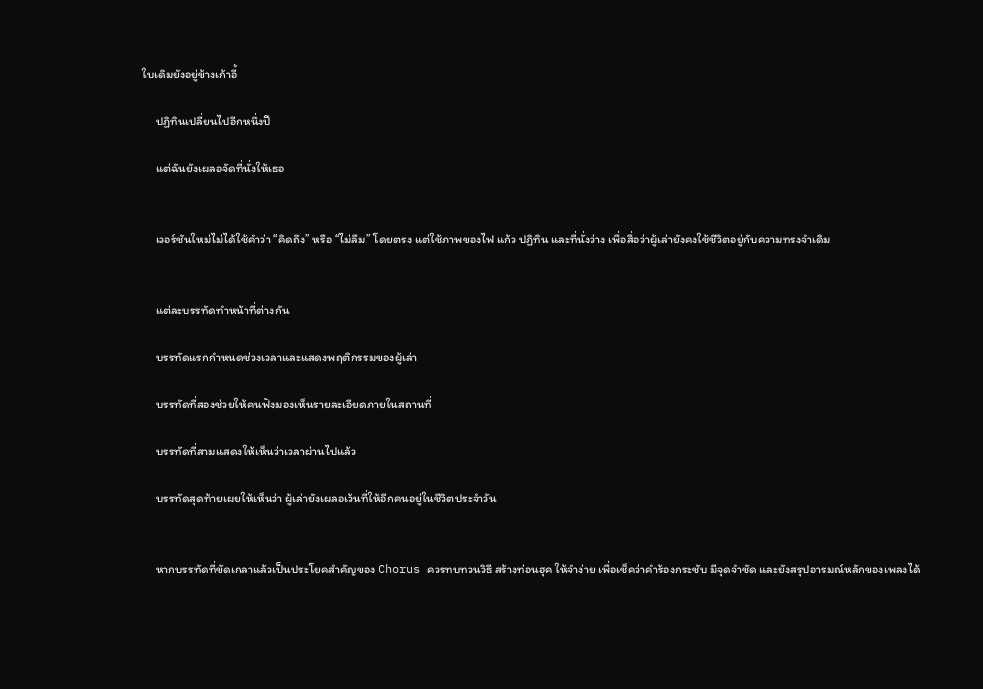ใบเดิมยังอยู่ข้างเก้าอี้

     ปฏิทินเปลี่ยนไปอีกหนึ่งปี

     แต่ฉันยังเผลอจัดที่นั่งให้เธอ


     เวอร์ชันใหม่ไม่ได้ใช้คำว่า “คิดถึง” หรือ “ไม่ลืม” โดยตรง แต่ใช้ภาพของไฟ แก้ว ปฏิทิน และที่นั่งว่าง เพื่อสื่อว่าผู้เล่ายังคงใช้ชีวิตอยู่กับความทรงจำเดิม


     แต่ละบรรทัดทำหน้าที่ต่างกัน

     บรรทัดแรกกำหนดช่วงเวลาและแสดงพฤติกรรมของผู้เล่า

     บรรทัดที่สองช่วยให้คนฟังมองเห็นรายละเอียดภายในสถานที่

     บรรทัดที่สามแสดงให้เห็นว่าเวลาผ่านไปแล้ว

     บรรทัดสุดท้ายเผยให้เห็นว่า ผู้เล่ายังเผลอเว้นที่ให้อีกคนอยู่ในชีวิตประจำวัน


     หากบรรทัดที่ขัดเกลาแล้วเป็นประโยคสำคัญของ Chorus ควรทบทวนวิธี สร้างท่อนฮุค ให้จำง่าย เพื่อเช็คว่าคำร้องกระชับ มีจุดจำชัด และยังสรุปอารมณ์หลักของเพลงได้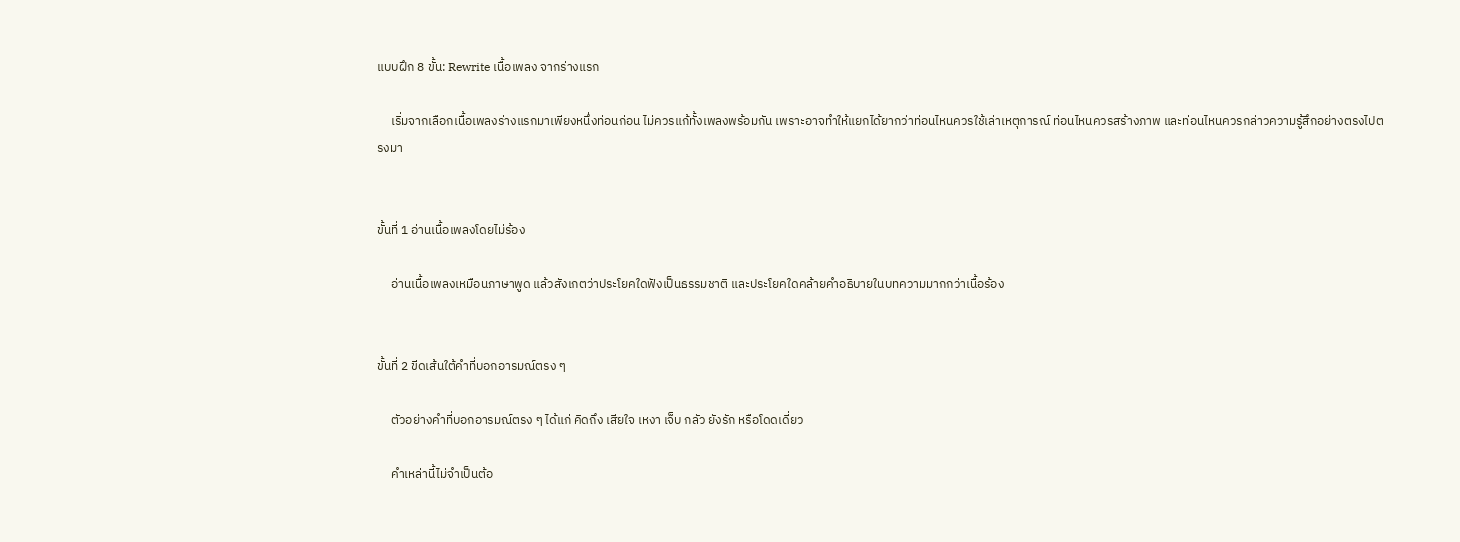แบบฝึก 8 ขั้น: Rewrite เนื้อเพลง จากร่างแรก

     เริ่มจากเลือกเนื้อเพลงร่างแรกมาเพียงหนึ่งท่อนก่อน ไม่ควรแก้ทั้งเพลงพร้อมกัน เพราะอาจทำให้แยกได้ยากว่าท่อนไหนควรใช้เล่าเหตุการณ์ ท่อนไหนควรสร้างภาพ และท่อนไหนควรกล่าวความรู้สึกอย่างตรงไปตรงมา


ขั้นที่ 1 อ่านเนื้อเพลงโดยไม่ร้อง

     อ่านเนื้อเพลงเหมือนภาษาพูด แล้วสังเกตว่าประโยคใดฟังเป็นธรรมชาติ และประโยคใดคล้ายคำอธิบายในบทความมากกว่าเนื้อร้อง


ขั้นที่ 2 ขีดเส้นใต้คำที่บอกอารมณ์ตรง ๆ

     ตัวอย่างคำที่บอกอารมณ์ตรง ๆ ได้แก่ คิดถึง เสียใจ เหงา เจ็บ กลัว ยังรัก หรือโดดเดี่ยว

     คำเหล่านี้ไม่จำเป็นต้อ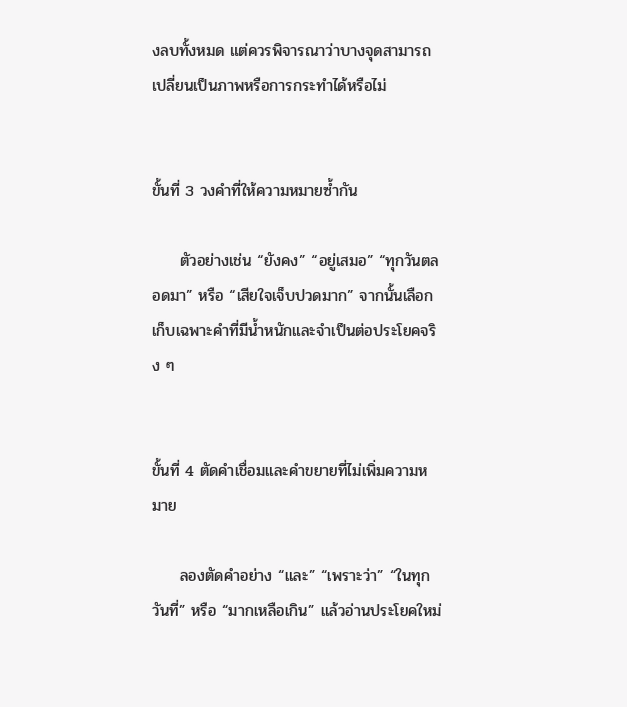งลบทั้งหมด แต่ควรพิจารณาว่าบางจุดสามารถเปลี่ยนเป็นภาพหรือการกระทำได้หรือไม่


ขั้นที่ 3 วงคำที่ให้ความหมายซ้ำกัน

     ตัวอย่างเช่น “ยังคง” “อยู่เสมอ” “ทุกวันตลอดมา” หรือ “เสียใจเจ็บปวดมาก” จากนั้นเลือกเก็บเฉพาะคำที่มีน้ำหนักและจำเป็นต่อประโยคจริง ๆ


ขั้นที่ 4 ตัดคำเชื่อมและคำขยายที่ไม่เพิ่มความหมาย

     ลองตัดคำอย่าง “และ” “เพราะว่า” “ในทุกวันที่” หรือ “มากเหลือเกิน” แล้วอ่านประโยคใหม่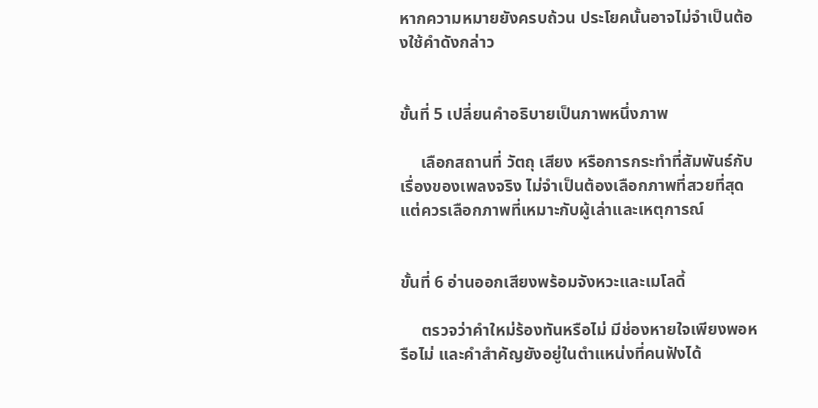หากความหมายยังครบถ้วน ประโยคนั้นอาจไม่จำเป็นต้องใช้คำดังกล่าว


ขั้นที่ 5 เปลี่ยนคำอธิบายเป็นภาพหนึ่งภาพ

     เลือกสถานที่ วัตถุ เสียง หรือการกระทำที่สัมพันธ์กับเรื่องของเพลงจริง ไม่จำเป็นต้องเลือกภาพที่สวยที่สุด แต่ควรเลือกภาพที่เหมาะกับผู้เล่าและเหตุการณ์


ขั้นที่ 6 อ่านออกเสียงพร้อมจังหวะและเมโลดี้

     ตรวจว่าคำใหม่ร้องทันหรือไม่ มีช่องหายใจเพียงพอหรือไม่ และคำสำคัญยังอยู่ในตำแหน่งที่คนฟังได้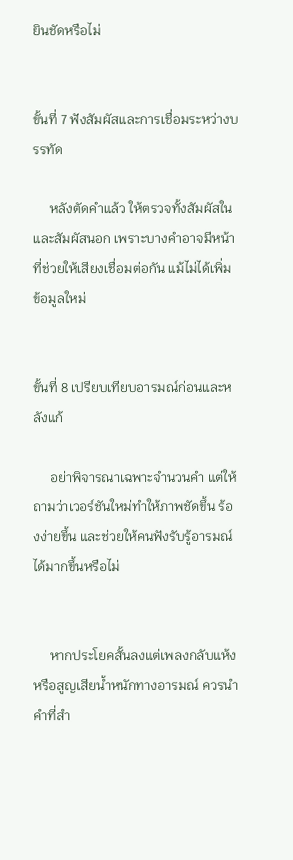ยินชัดหรือไม่


ขั้นที่ 7 ฟังสัมผัสและการเชื่อมระหว่างบรรทัด

     หลังตัดคำแล้ว ให้ตรวจทั้งสัมผัสในและสัมผัสนอก เพราะบางคำอาจมีหน้าที่ช่วยให้เสียงเชื่อมต่อกัน แม้ไม่ได้เพิ่มข้อมูลใหม่


ขั้นที่ 8 เปรียบเทียบอารมณ์ก่อนและหลังแก้

     อย่าพิจารณาเฉพาะจำนวนคำ แต่ให้ถามว่าเวอร์ชันใหม่ทำให้ภาพชัดขึ้น ร้องง่ายขึ้น และช่วยให้คนฟังรับรู้อารมณ์ได้มากขึ้นหรือไม่


     หากประโยคสั้นลงแต่เพลงกลับแห้งหรือสูญเสียน้ำหนักทางอารมณ์ ควรนำคำที่สำ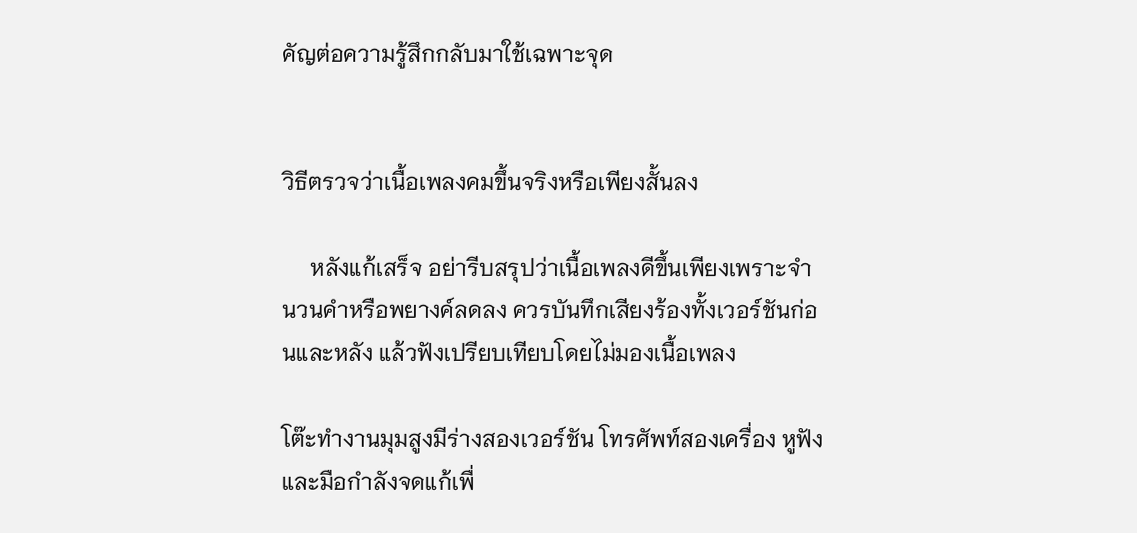คัญต่อความรู้สึกกลับมาใช้เฉพาะจุด


วิธีตรวจว่าเนื้อเพลงคมขึ้นจริงหรือเพียงสั้นลง

     หลังแก้เสร็จ อย่ารีบสรุปว่าเนื้อเพลงดีขึ้นเพียงเพราะจำนวนคำหรือพยางค์ลดลง ควรบันทึกเสียงร้องทั้งเวอร์ชันก่อนและหลัง แล้วฟังเปรียบเทียบโดยไม่มองเนื้อเพลง

โต๊ะทำงานมุมสูงมีร่างสองเวอร์ชัน โทรศัพท์สองเครื่อง หูฟัง และมือกำลังจดแก้เพื่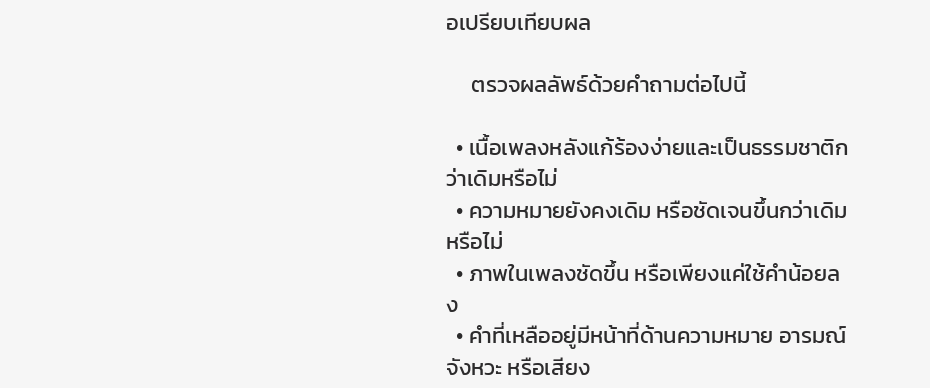อเปรียบเทียบผล

     ตรวจผลลัพธ์ด้วยคำถามต่อไปนี้

  • เนื้อเพลงหลังแก้ร้องง่ายและเป็นธรรมชาติกว่าเดิมหรือไม่
  • ความหมายยังคงเดิม หรือชัดเจนขึ้นกว่าเดิมหรือไม่
  • ภาพในเพลงชัดขึ้น หรือเพียงแค่ใช้คำน้อยลง
  • คำที่เหลืออยู่มีหน้าที่ด้านความหมาย อารมณ์ จังหวะ หรือเสียง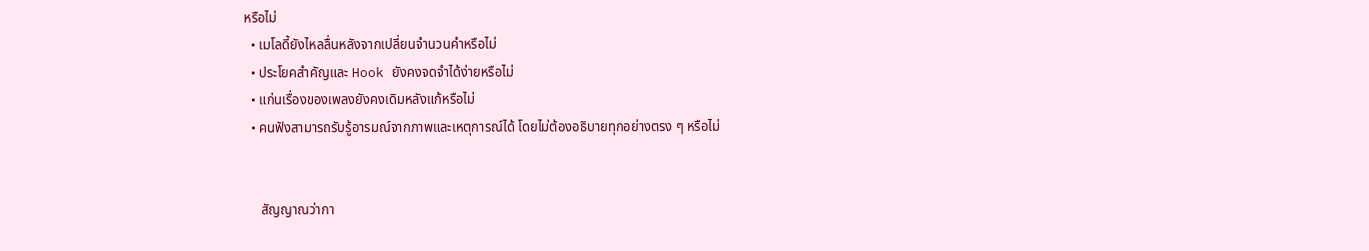หรือไม่
  • เมโลดี้ยังไหลลื่นหลังจากเปลี่ยนจำนวนคำหรือไม่
  • ประโยคสำคัญและ Hook ยังคงจดจำได้ง่ายหรือไม่
  • แก่นเรื่องของเพลงยังคงเดิมหลังแก้หรือไม่
  • คนฟังสามารถรับรู้อารมณ์จากภาพและเหตุการณ์ได้ โดยไม่ต้องอธิบายทุกอย่างตรง ๆ หรือไม่


     สัญญาณว่ากา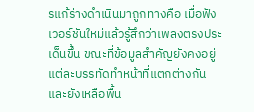รแก้ร่างดำเนินมาถูกทางคือ เมื่อฟังเวอร์ชันใหม่แล้วรู้สึกว่าเพลงตรงประเด็นขึ้น ขณะที่ข้อมูลสำคัญยังคงอยู่ แต่ละบรรทัดทำหน้าที่แตกต่างกัน และยังเหลือพื้น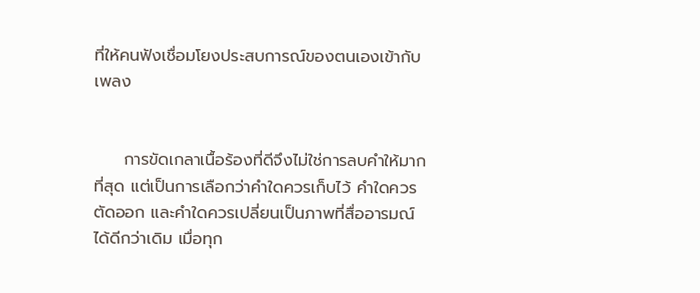ที่ให้คนฟังเชื่อมโยงประสบการณ์ของตนเองเข้ากับเพลง


     การขัดเกลาเนื้อร้องที่ดีจึงไม่ใช่การลบคำให้มากที่สุด แต่เป็นการเลือกว่าคำใดควรเก็บไว้ คำใดควรตัดออก และคำใดควรเปลี่ยนเป็นภาพที่สื่ออารมณ์ได้ดีกว่าเดิม เมื่อทุก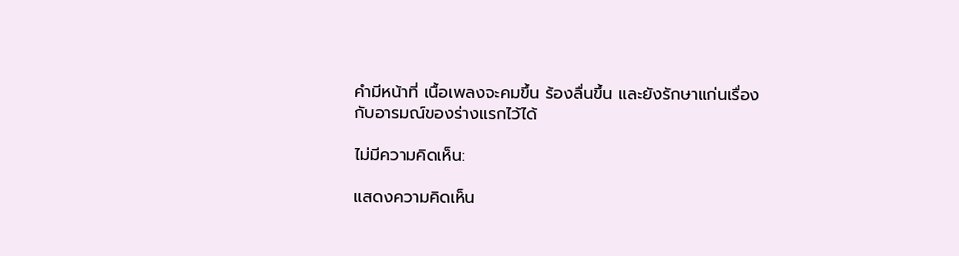คำมีหน้าที่ เนื้อเพลงจะคมขึ้น ร้องลื่นขึ้น และยังรักษาแก่นเรื่องกับอารมณ์ของร่างแรกไว้ได้

ไม่มีความคิดเห็น:

แสดงความคิดเห็น